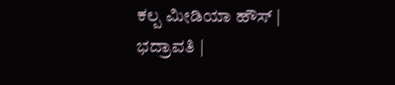ಕಲ್ಪ ಮೀಡಿಯಾ ಹೌಸ್ | ಭದ್ರಾವತಿ |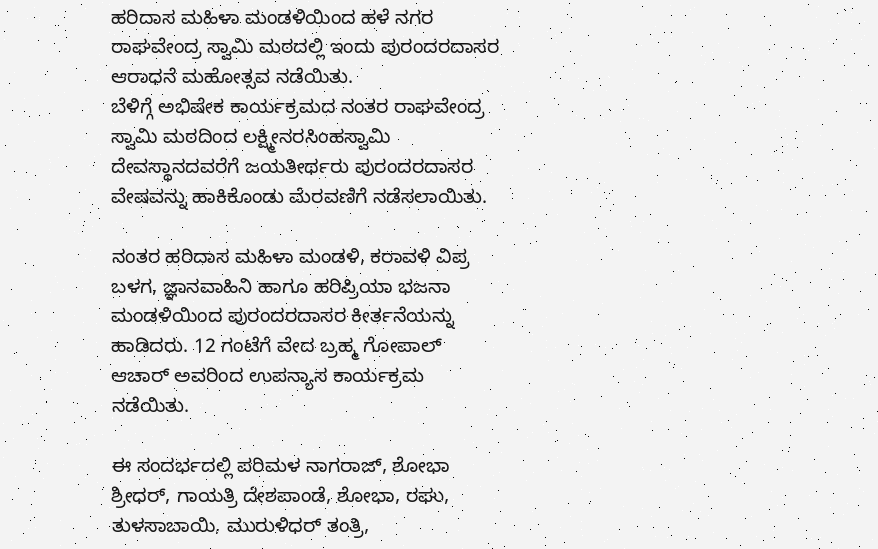ಹರಿದಾಸ ಮಹಿಳಾ ಮಂಡಳಿಯಿಂದ ಹಳೆ ನಗರ ರಾಘವೇಂದ್ರ ಸ್ವಾಮಿ ಮಠದಲ್ಲಿ ಇಂದು ಪುರಂದರದಾಸರ ಆರಾಧನೆ ಮಹೋತ್ಸವ ನಡೆಯಿತು.
ಬೆಳಿಗ್ಗೆ ಅಭಿಷೇಕ ಕಾರ್ಯಕ್ರಮದ ನಂತರ ರಾಘವೇಂದ್ರ ಸ್ವಾಮಿ ಮಠದಿಂದ ಲಕ್ಷ್ಮೀನರಸಿಂಹಸ್ವಾಮಿ ದೇವಸ್ಥಾನದವರೆಗೆ ಜಯತೀರ್ಥರು ಪುರಂದರದಾಸರ ವೇಷವನ್ನು ಹಾಕಿಕೊಂಡು ಮೆರವಣಿಗೆ ನಡೆಸಲಾಯಿತು.

ನಂತರ ಹರಿದಾಸ ಮಹಿಳಾ ಮಂಡಳಿ, ಕರಾವಳಿ ವಿಪ್ರ ಬಳಗ, ಜ್ಞಾನವಾಹಿನಿ ಹಾಗೂ ಹರಿಪ್ರಿಯಾ ಭಜನಾ ಮಂಡಳಿಯಿಂದ ಪುರಂದರದಾಸರ ಕೀರ್ತನೆಯನ್ನು ಹಾಡಿದರು. 12 ಗಂಟೆಗೆ ವೇದ ಬ್ರಹ್ಮ ಗೋಪಾಲ್ ಆಚಾರ್ ಅವರಿಂದ ಉಪನ್ಯಾಸ ಕಾರ್ಯಕ್ರಮ ನಡೆಯಿತು.

ಈ ಸಂದರ್ಭದಲ್ಲಿ ಪರಿಮಳ ನಾಗರಾಜ್, ಶೋಭಾ ಶ್ರೀಧರ್, ಗಾಯತ್ರಿ ದೇಶಪಾಂಡೆ, ಶೋಭಾ, ರಘು, ತುಳಸಾಬಾಯಿ, ಮುರುಳಿಧರ್ ತಂತ್ರಿ,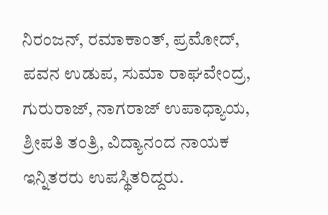ನಿರಂಜನ್, ರಮಾಕಾಂತ್, ಪ್ರಮೋದ್, ಪವನ ಉಡುಪ, ಸುಮಾ ರಾಘವೇಂದ್ರ, ಗುರುರಾಜ್, ನಾಗರಾಜ್ ಉಪಾಧ್ಯಾಯ, ಶ್ರೀಪತಿ ತಂತ್ರಿ, ವಿದ್ಯಾನಂದ ನಾಯಕ ಇನ್ನಿತರರು ಉಪಸ್ಥಿತರಿದ್ದರು.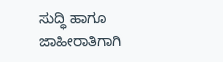ಸುದ್ಧಿ ಹಾಗೂ ಜಾಹೀರಾತಿಗಾಗಿ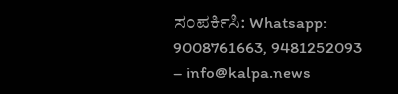ಸಂಪರ್ಕಿಸಿ: Whatsapp: 9008761663, 9481252093 – info@kalpa.news